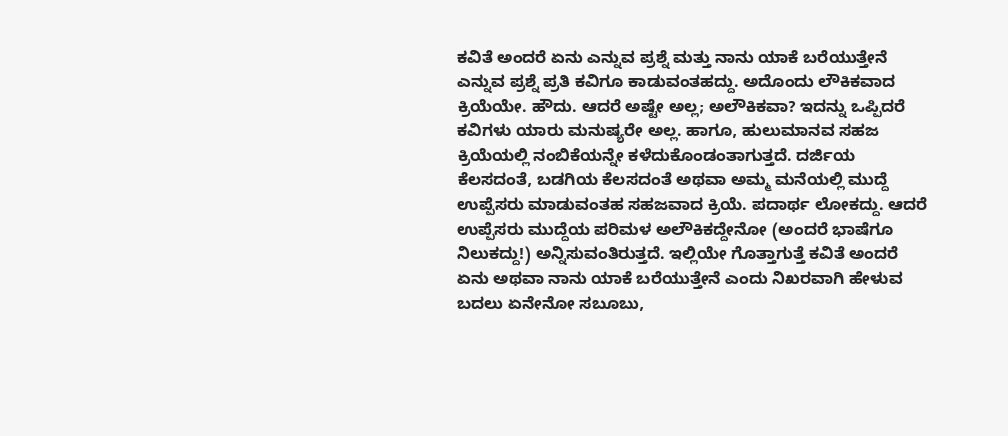ಕವಿತೆ ಅಂದರೆ ಏನು ಎನ್ನುವ ಪ್ರಶ್ನೆ ಮತ್ತು ನಾನು ಯಾಕೆ ಬರೆಯುತ್ತೇನೆ ಎನ್ನುವ ಪ್ರಶ್ನೆ ಪ್ರತಿ ಕವಿಗೂ ಕಾಡುವಂತಹದ್ದು. ಅದೊಂದು ಲೌಕಿಕವಾದ ಕ್ರಿಯೆಯೇ. ಹೌದು. ಆದರೆ ಅಷ್ಟೇ ಅಲ್ಲ; ಅಲೌಕಿಕವಾ? ಇದನ್ನು ಒಪ್ಪಿದರೆ ಕವಿಗಳು ಯಾರು ಮನುಷ್ಯರೇ ಅಲ್ಲ. ಹಾಗೂ, ಹುಲುಮಾನವ ಸಹಜ ಕ್ರಿಯೆಯಲ್ಲಿ ನಂಬಿಕೆಯನ್ನೇ ಕಳೆದುಕೊಂಡಂತಾಗುತ್ತದೆ. ದರ್ಜಿಯ ಕೆಲಸದಂತೆ, ಬಡಗಿಯ ಕೆಲಸದಂತೆ ಅಥವಾ ಅಮ್ಮ ಮನೆಯಲ್ಲಿ ಮುದ್ದೆ ಉಪ್ಪೆಸರು ಮಾಡುವಂತಹ ಸಹಜವಾದ ಕ್ರಿಯೆ. ಪದಾರ್ಥ ಲೋಕದ್ದು. ಆದರೆ ಉಪ್ಪೆಸರು ಮುದ್ದೆಯ ಪರಿಮಳ ಅಲೌಕಿಕದ್ದೇನೋ (ಅಂದರೆ ಭಾಷೆಗೂ ನಿಲುಕದ್ದು!) ಅನ್ನಿಸುವಂತಿರುತ್ತದೆ. ಇಲ್ಲಿಯೇ ಗೊತ್ತಾಗುತ್ತೆ ಕವಿತೆ ಅಂದರೆ ಏನು ಅಥವಾ ನಾನು ಯಾಕೆ ಬರೆಯುತ್ತೇನೆ ಎಂದು ನಿಖರವಾಗಿ ಹೇಳುವ ಬದಲು ಏನೇನೋ ಸಬೂಬು,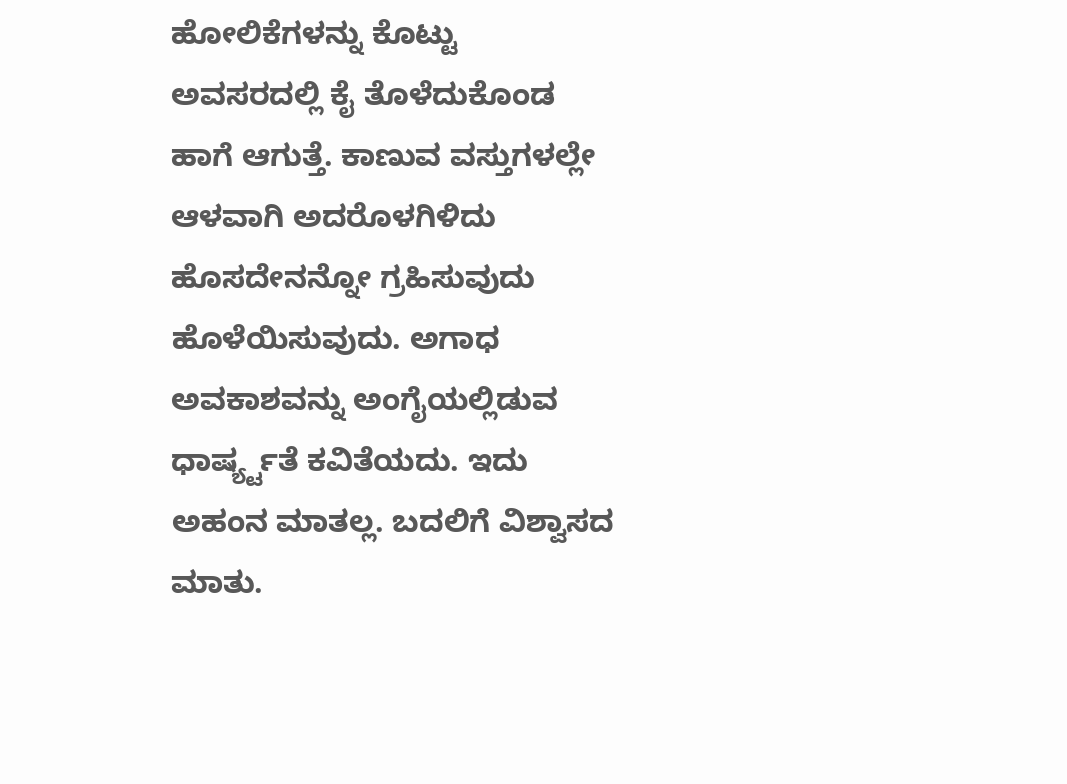ಹೋಲಿಕೆಗಳನ್ನು ಕೊಟ್ಟು ಅವಸರದಲ್ಲಿ ಕೈ ತೊಳೆದುಕೊಂಡ ಹಾಗೆ ಆಗುತ್ತೆ. ಕಾಣುವ ವಸ್ತುಗಳಲ್ಲೇ ಆಳವಾಗಿ ಅದರೊಳಗಿಳಿದು ಹೊಸದೇನನ್ನೋ ಗ್ರಹಿಸುವುದು ಹೊಳೆಯಿಸುವುದು. ಅಗಾಧ ಅವಕಾಶವನ್ನು ಅಂಗೈಯಲ್ಲಿಡುವ ಧಾರ್ಷ್ಯ್ಟತೆ ಕವಿತೆಯದು. ಇದು ಅಹಂನ ಮಾತಲ್ಲ. ಬದಲಿಗೆ ವಿಶ್ವಾಸದ ಮಾತು.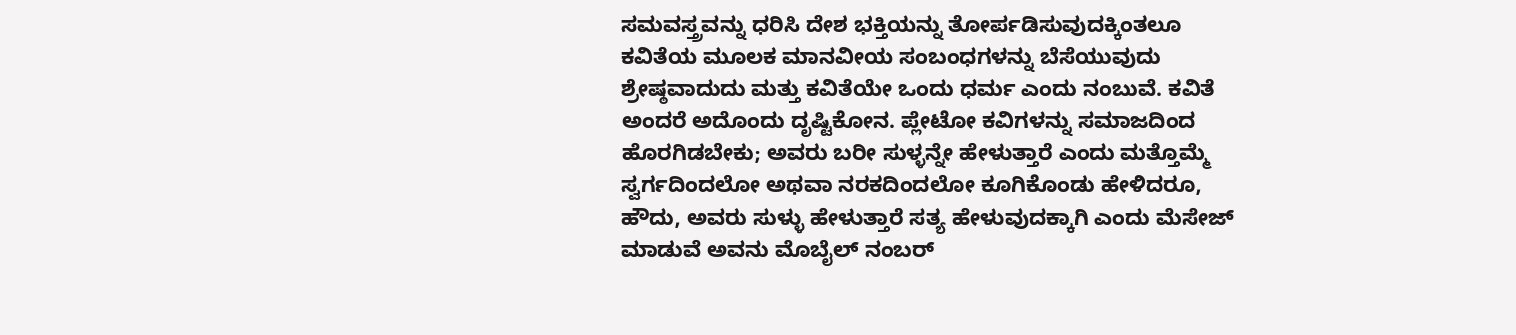ಸಮವಸ್ತ್ರವನ್ನು ಧರಿಸಿ ದೇಶ ಭಕ್ತಿಯನ್ನು ತೋರ್ಪಡಿಸುವುದಕ್ಕಿಂತಲೂ ಕವಿತೆಯ ಮೂಲಕ ಮಾನವೀಯ ಸಂಬಂಧಗಳನ್ನು ಬೆಸೆಯುವುದು ಶ್ರೇಷ್ಠವಾದುದು ಮತ್ತು ಕವಿತೆಯೇ ಒಂದು ಧರ್ಮ ಎಂದು ನಂಬುವೆ. ಕವಿತೆ ಅಂದರೆ ಅದೊಂದು ದೃಷ್ಟಿಕೋನ. ಪ್ಲೇಟೋ ಕವಿಗಳನ್ನು ಸಮಾಜದಿಂದ ಹೊರಗಿಡಬೇಕು; ಅವರು ಬರೀ ಸುಳ್ಳನ್ನೇ ಹೇಳುತ್ತಾರೆ ಎಂದು ಮತ್ತೊಮ್ಮೆ ಸ್ವರ್ಗದಿಂದಲೋ ಅಥವಾ ನರಕದಿಂದಲೋ ಕೂಗಿಕೊಂಡು ಹೇಳಿದರೂ, ಹೌದು, ಅವರು ಸುಳ್ಳು ಹೇಳುತ್ತಾರೆ ಸತ್ಯ ಹೇಳುವುದಕ್ಕಾಗಿ ಎಂದು ಮೆಸೇಜ್ ಮಾಡುವೆ ಅವನು ಮೊಬೈಲ್ ನಂಬರ್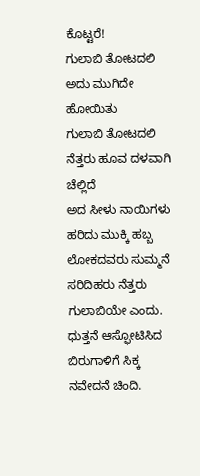ಕೊಟ್ಟರೆ!
ಗುಲಾಬಿ ತೋಟದಲಿ ಅದು ಮುಗಿದೇ ಹೋಯಿತು
ಗುಲಾಬಿ ತೋಟದಲಿ ನೆತ್ತರು ಹೂವ ದಳವಾಗಿ ಚೆಲ್ಲಿದೆ
ಅದ ಸೀಳು ನಾಯಿಗಳು ಹರಿದು ಮುಕ್ಕಿ ಹಬ್ಬ
ಲೋಕದವರು ಸುಮ್ಮನೆ ಸರಿದಿಹರು ನೆತ್ತರು ಗುಲಾಬಿಯೇ ಎಂದು.
ಧುತ್ತನೆ ಆಸ್ಫೋಟಿಸಿದ ಬಿರುಗಾಳಿಗೆ ಸಿಕ್ಕ ನವೇದನೆ ಚಿಂದಿ.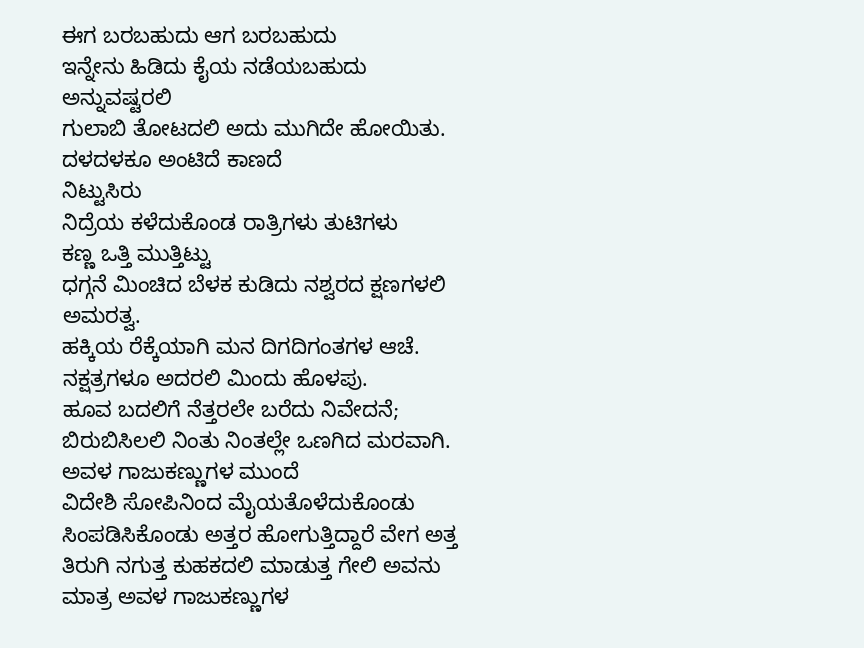ಈಗ ಬರಬಹುದು ಆಗ ಬರಬಹುದು
ಇನ್ನೇನು ಹಿಡಿದು ಕೈಯ ನಡೆಯಬಹುದು
ಅನ್ನುವಷ್ಟರಲಿ
ಗುಲಾಬಿ ತೋಟದಲಿ ಅದು ಮುಗಿದೇ ಹೋಯಿತು.
ದಳದಳಕೂ ಅಂಟಿದೆ ಕಾಣದೆ
ನಿಟ್ಟುಸಿರು
ನಿದ್ರೆಯ ಕಳೆದುಕೊಂಡ ರಾತ್ರಿಗಳು ತುಟಿಗಳು
ಕಣ್ಣ ಒತ್ತಿ ಮುತ್ತಿಟ್ಟು
ಧಗ್ಗನೆ ಮಿಂಚಿದ ಬೆಳಕ ಕುಡಿದು ನಶ್ವರದ ಕ್ಷಣಗಳಲಿ ಅಮರತ್ವ.
ಹಕ್ಕಿಯ ರೆಕ್ಕೆಯಾಗಿ ಮನ ದಿಗದಿಗಂತಗಳ ಆಚೆ.
ನಕ್ಷತ್ರಗಳೂ ಅದರಲಿ ಮಿಂದು ಹೊಳಪು.
ಹೂವ ಬದಲಿಗೆ ನೆತ್ತರಲೇ ಬರೆದು ನಿವೇದನೆ;
ಬಿರುಬಿಸಿಲಲಿ ನಿಂತು ನಿಂತಲ್ಲೇ ಒಣಗಿದ ಮರವಾಗಿ.
ಅವಳ ಗಾಜುಕಣ್ಣುಗಳ ಮುಂದೆ
ವಿದೇಶಿ ಸೋಪಿನಿಂದ ಮೈಯತೊಳೆದುಕೊಂಡು ಸಿಂಪಡಿಸಿಕೊಂಡು ಅತ್ತರ ಹೋಗುತ್ತಿದ್ದಾರೆ ವೇಗ ಅತ್ತ ತಿರುಗಿ ನಗುತ್ತ ಕುಹಕದಲಿ ಮಾಡುತ್ತ ಗೇಲಿ ಅವನು ಮಾತ್ರ ಅವಳ ಗಾಜುಕಣ್ಣುಗಳ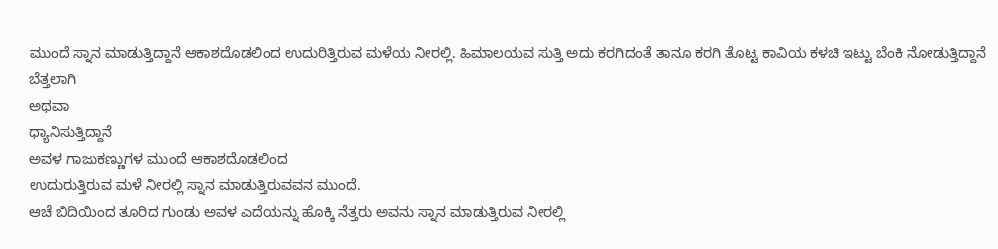ಮುಂದೆ ಸ್ನಾನ ಮಾಡುತ್ತಿದ್ದಾನೆ ಆಕಾಶದೊಡಲಿಂದ ಉದುರಿತ್ತಿರುವ ಮಳೆಯ ನೀರಲ್ಲಿ. ಹಿಮಾಲಯವ ಸುತ್ತಿ ಅದು ಕರಗಿದಂತೆ ತಾನೂ ಕರಗಿ ತೊಟ್ಟ ಕಾವಿಯ ಕಳಚಿ ಇಟ್ಟು ಬೆಂಕಿ ನೋಡುತ್ತಿದ್ದಾನೆ ಬೆತ್ತಲಾಗಿ
ಅಥವಾ
ಧ್ಯಾನಿಸುತ್ತಿದ್ದಾನೆ
ಅವಳ ಗಾಜುಕಣ್ಣುಗಳ ಮುಂದೆ ಆಕಾಶದೊಡಲಿಂದ
ಉದುರುತ್ತಿರುವ ಮಳೆ ನೀರಲ್ಲಿ ಸ್ನಾನ ಮಾಡುತ್ತಿರುವವನ ಮುಂದೆ.
ಆಚೆ ಬಿದಿಯಿಂದ ತೂರಿದ ಗುಂಡು ಅವಳ ಎದೆಯನ್ನು ಹೊಕ್ಕಿ ನೆತ್ತರು ಅವನು ಸ್ನಾನ ಮಾಡುತ್ತಿರುವ ನೀರಲ್ಲಿ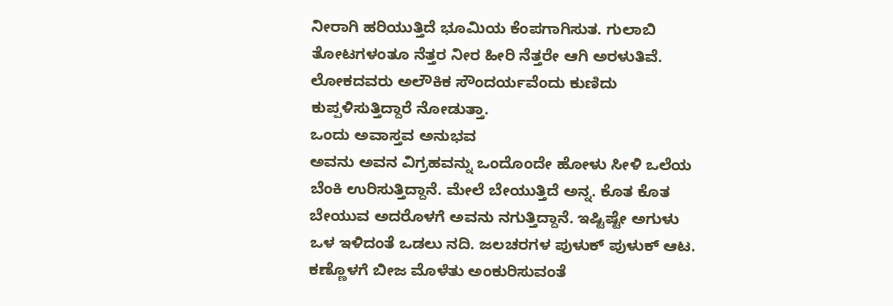ನೀರಾಗಿ ಹರಿಯುತ್ತಿದೆ ಭೂಮಿಯ ಕೆಂಪಗಾಗಿಸುತ. ಗುಲಾಬಿ ತೋಟಗಳಂತೂ ನೆತ್ತರ ನೀರ ಹೀರಿ ನೆತ್ತರೇ ಆಗಿ ಅರಳುತಿವೆ. ಲೋಕದವರು ಅಲೌಕಿಕ ಸೌಂದರ್ಯವೆಂದು ಕುಣಿದು ಕುಪ್ಪಳಿಸುತ್ತಿದ್ದಾರೆ ನೋಡುತ್ತಾ.
ಒಂದು ಅವಾಸ್ತವ ಅನುಭವ
ಅವನು ಅವನ ವಿಗ್ರಹವನ್ನು ಒಂದೊಂದೇ ಹೋಳು ಸೀಳಿ ಒಲೆಯ ಬೆಂಕಿ ಉರಿಸುತ್ತಿದ್ದಾನೆ. ಮೇಲೆ ಬೇಯುತ್ತಿದೆ ಅನ್ನ. ಕೊತ ಕೊತ ಬೇಯುವ ಅದರೊಳಗೆ ಅವನು ನಗುತ್ತಿದ್ದಾನೆ. ಇಷ್ಟಿಷ್ಟೇ ಅಗುಳು ಒಳ ಇಳಿದಂತೆ ಒಡಲು ನದಿ. ಜಲಚರಗಳ ಪುಳುಕ್ ಪುಳುಕ್ ಆಟ. ಕಣ್ಣೊಳಗೆ ಬೀಜ ಮೊಳೆತು ಅಂಕುರಿಸುವಂತೆ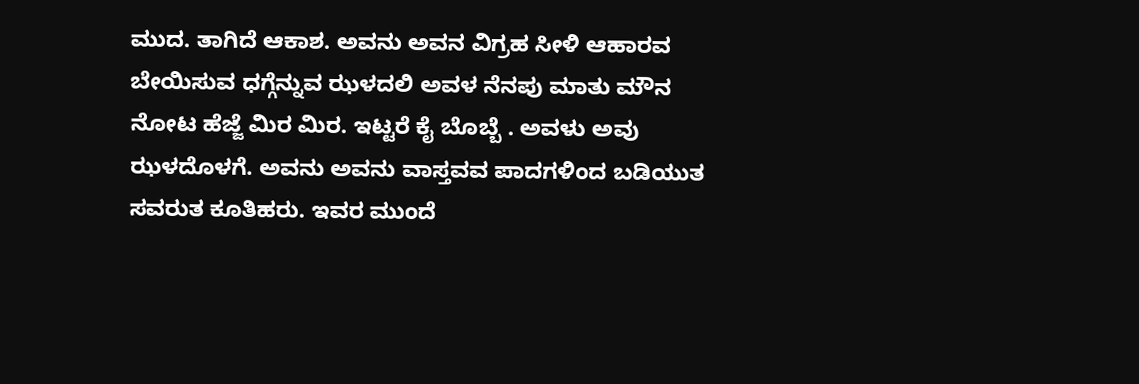ಮುದ. ತಾಗಿದೆ ಆಕಾಶ. ಅವನು ಅವನ ವಿಗ್ರಹ ಸೀಳಿ ಆಹಾರವ ಬೇಯಿಸುವ ಧಗ್ಗೆನ್ನುವ ಝಳದಲಿ ಅವಳ ನೆನಪು ಮಾತು ಮೌನ ನೋಟ ಹೆಜ್ಜೆ ಮಿರ ಮಿರ. ಇಟ್ಟರೆ ಕೈ ಬೊಬ್ಬೆ . ಅವಳು ಅವು ಝಳದೊಳಗೆ. ಅವನು ಅವನು ವಾಸ್ತವವ ಪಾದಗಳಿಂದ ಬಡಿಯುತ ಸವರುತ ಕೂತಿಹರು. ಇವರ ಮುಂದೆ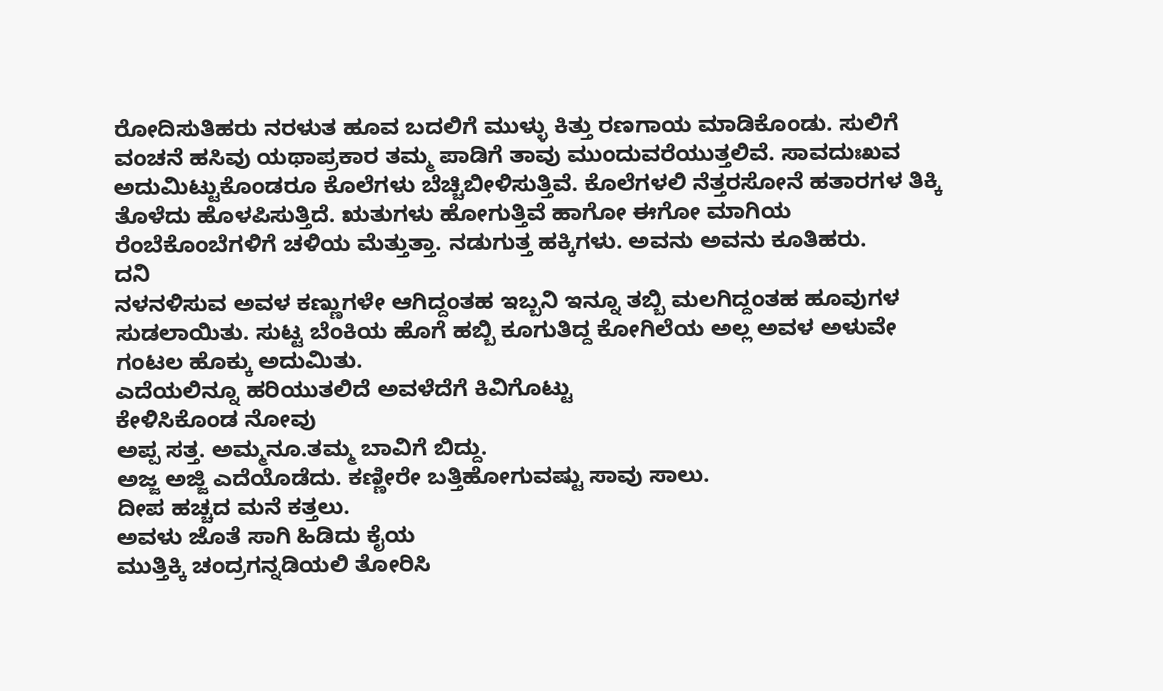ರೋದಿಸುತಿಹರು ನರಳುತ ಹೂವ ಬದಲಿಗೆ ಮುಳ್ಳು ಕಿತ್ತು ರಣಗಾಯ ಮಾಡಿಕೊಂಡು. ಸುಲಿಗೆ ವಂಚನೆ ಹಸಿವು ಯಥಾಪ್ರಕಾರ ತಮ್ಮ ಪಾಡಿಗೆ ತಾವು ಮುಂದುವರೆಯುತ್ತಲಿವೆ. ಸಾವದುಃಖವ ಅದುಮಿಟ್ಟುಕೊಂಡರೂ ಕೊಲೆಗಳು ಬೆಚ್ಚಿಬೀಳಿಸುತ್ತಿವೆ. ಕೊಲೆಗಳಲಿ ನೆತ್ತರಸೋನೆ ಹತಾರಗಳ ತಿಕ್ಕಿ ತೊಳೆದು ಹೊಳಪಿಸುತ್ತಿದೆ. ಋತುಗಳು ಹೋಗುತ್ತಿವೆ ಹಾಗೋ ಈಗೋ ಮಾಗಿಯ ರೆಂಬೆಕೊಂಬೆಗಳಿಗೆ ಚಳಿಯ ಮೆತ್ತುತ್ತಾ. ನಡುಗುತ್ತ ಹಕ್ಕಿಗಳು. ಅವನು ಅವನು ಕೂತಿಹರು.
ದನಿ
ನಳನಳಿಸುವ ಅವಳ ಕಣ್ಣುಗಳೇ ಆಗಿದ್ದಂತಹ ಇಬ್ಬನಿ ಇನ್ನೂ ತಬ್ಬಿ ಮಲಗಿದ್ದಂತಹ ಹೂವುಗಳ
ಸುಡಲಾಯಿತು. ಸುಟ್ಟ ಬೆಂಕಿಯ ಹೊಗೆ ಹಬ್ಬಿ ಕೂಗುತಿದ್ದ ಕೋಗಿಲೆಯ ಅಲ್ಲ ಅವಳ ಅಳುವೇ
ಗಂಟಲ ಹೊಕ್ಕು ಅದುಮಿತು.
ಎದೆಯಲಿನ್ನೂ ಹರಿಯುತಲಿದೆ ಅವಳೆದೆಗೆ ಕಿವಿಗೊಟ್ಟು
ಕೇಳಿಸಿಕೊಂಡ ನೋವು
ಅಪ್ಪ ಸತ್ತ. ಅಮ್ಮನೂ.ತಮ್ಮ ಬಾವಿಗೆ ಬಿದ್ದು.
ಅಜ್ಜ ಅಜ್ಜಿ ಎದೆಯೊಡೆದು. ಕಣ್ಣೀರೇ ಬತ್ತಿಹೋಗುವಷ್ಟು ಸಾವು ಸಾಲು.
ದೀಪ ಹಚ್ಚದ ಮನೆ ಕತ್ತಲು.
ಅವಳು ಜೊತೆ ಸಾಗಿ ಹಿಡಿದು ಕೈಯ
ಮುತ್ತಿಕ್ಕಿ ಚಂದ್ರಗನ್ನಡಿಯಲಿ ತೋರಿಸಿ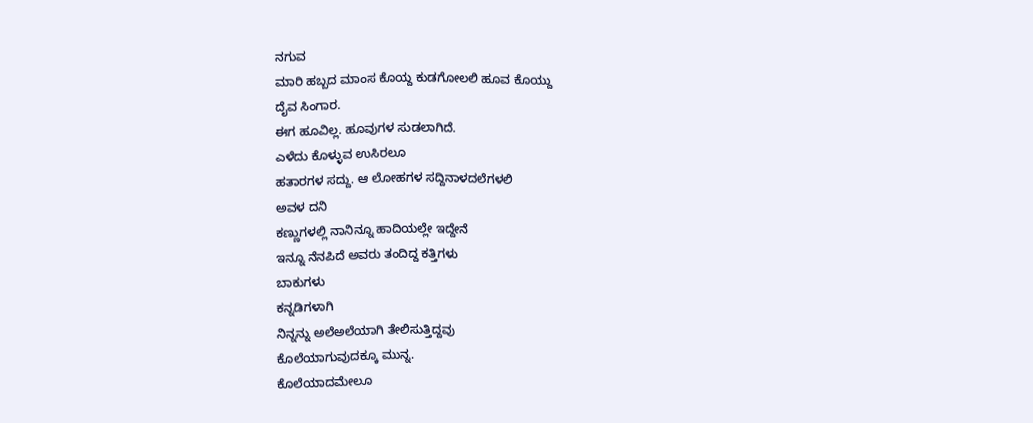ನಗುವ
ಮಾರಿ ಹಬ್ಬದ ಮಾಂಸ ಕೊಯ್ದ ಕುಡಗೋಲಲಿ ಹೂವ ಕೊಯ್ದು
ದೈವ ಸಿಂಗಾರ.
ಈಗ ಹೂವಿಲ್ಲ. ಹೂವುಗಳ ಸುಡಲಾಗಿದೆ.
ಎಳೆದು ಕೊಳ್ಳುವ ಉಸಿರಲೂ
ಹತಾರಗಳ ಸದ್ದು. ಆ ಲೋಹಗಳ ಸದ್ದಿನಾಳದಲೆಗಳಲಿ
ಅವಳ ದನಿ
ಕಣ್ಣುಗಳಲ್ಲಿ ನಾನಿನ್ನೂ ಹಾದಿಯಲ್ಲೇ ಇದ್ದೇನೆ
ಇನ್ನೂ ನೆನಪಿದೆ ಅವರು ತಂದಿದ್ದ ಕತ್ತಿಗಳು
ಬಾಕುಗಳು
ಕನ್ನಡಿಗಳಾಗಿ
ನಿನ್ನನ್ನು ಅಲೆಅಲೆಯಾಗಿ ತೇಲಿಸುತ್ತಿದ್ದವು
ಕೊಲೆಯಾಗುವುದಕ್ಕೂ ಮುನ್ನ.
ಕೊಲೆಯಾದಮೇಲೂ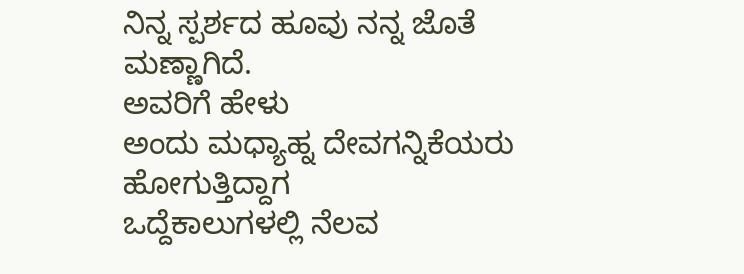ನಿನ್ನ ಸ್ಪರ್ಶದ ಹೂವು ನನ್ನ ಜೊತೆ
ಮಣ್ಣಾಗಿದೆ.
ಅವರಿಗೆ ಹೇಳು
ಅಂದು ಮಧ್ಯಾಹ್ನ ದೇವಗನ್ನಿಕೆಯರು
ಹೋಗುತ್ತಿದ್ದಾಗ
ಒದ್ದೆಕಾಲುಗಳಲ್ಲಿ ನೆಲವ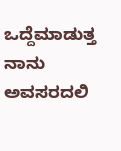ಒದ್ದೆಮಾಡುತ್ತ
ನಾನು ಅವಸರದಲಿ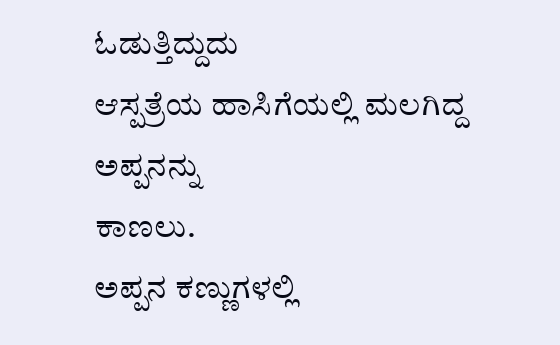ಓಡುತ್ತಿದ್ದುದು
ಆಸ್ಪತ್ರೆಯ ಹಾಸಿಗೆಯಲ್ಲಿ ಮಲಗಿದ್ದ ಅಪ್ಪನನ್ನು
ಕಾಣಲು.
ಅಪ್ಪನ ಕಣ್ಣುಗಳಲ್ಲಿ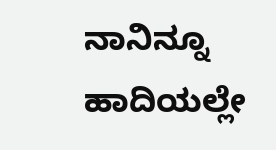ನಾನಿನ್ನೂ ಹಾದಿಯಲ್ಲೇ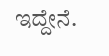ಇದ್ದೇನೆ.